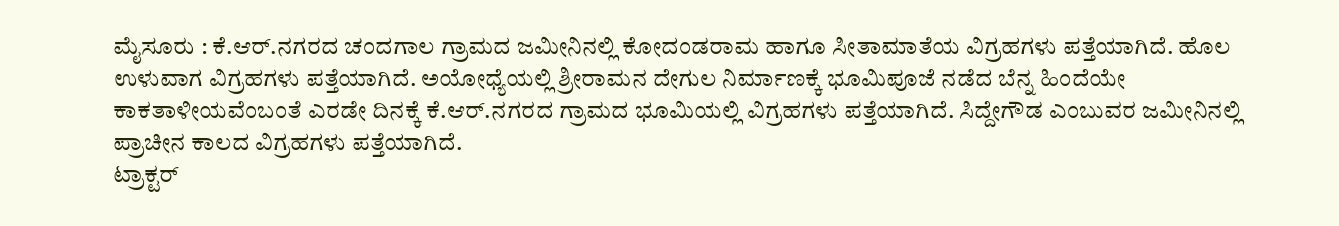ಮೈಸೂರು : ಕೆ.ಆರ್.ನಗರದ ಚಂದಗಾಲ ಗ್ರಾಮದ ಜಮೀನಿನಲ್ಲಿ ಕೋದಂಡರಾಮ ಹಾಗೂ ಸೀತಾಮಾತೆಯ ವಿಗ್ರಹಗಳು ಪತ್ತೆಯಾಗಿದೆ. ಹೊಲ ಉಳುವಾಗ ವಿಗ್ರಹಗಳು ಪತ್ತೆಯಾಗಿದೆ. ಅಯೋಧ್ಯೆಯಲ್ಲಿ ಶ್ರೀರಾಮನ ದೇಗುಲ ನಿರ್ಮಾಣಕ್ಕೆ ಭೂಮಿಪೂಜೆ ನಡೆದ ಬೆನ್ನ ಹಿಂದೆಯೇ ಕಾಕತಾಳೀಯವೆಂಬಂತೆ ಎರಡೇ ದಿನಕ್ಕೆ ಕೆ.ಆರ್.ನಗರದ ಗ್ರಾಮದ ಭೂಮಿಯಲ್ಲಿ ವಿಗ್ರಹಗಳು ಪತ್ತೆಯಾಗಿದೆ. ಸಿದ್ದೇಗೌಡ ಎಂಬುವರ ಜಮೀನಿನಲ್ಲಿ ಪ್ರಾಚೀನ ಕಾಲದ ವಿಗ್ರಹಗಳು ಪತ್ತೆಯಾಗಿದೆ.
ಟ್ರಾಕ್ಟರ್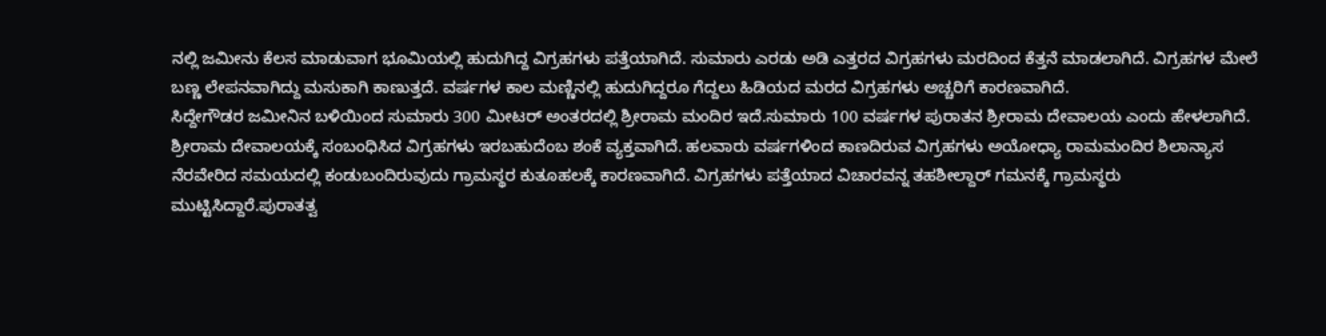ನಲ್ಲಿ ಜಮೀನು ಕೆಲಸ ಮಾಡುವಾಗ ಭೂಮಿಯಲ್ಲಿ ಹುದುಗಿದ್ದ ವಿಗ್ರಹಗಳು ಪತ್ತೆಯಾಗಿದೆ. ಸುಮಾರು ಎರಡು ಅಡಿ ಎತ್ತರದ ವಿಗ್ರಹಗಳು ಮರದಿಂದ ಕೆತ್ತನೆ ಮಾಡಲಾಗಿದೆ. ವಿಗ್ರಹಗಳ ಮೇಲೆ ಬಣ್ಣ ಲೇಪನವಾಗಿದ್ದು ಮಸುಕಾಗಿ ಕಾಣುತ್ತದೆ. ವರ್ಷಗಳ ಕಾಲ ಮಣ್ಣಿನಲ್ಲಿ ಹುದುಗಿದ್ದರೂ ಗೆದ್ದಲು ಹಿಡಿಯದ ಮರದ ವಿಗ್ರಹಗಳು ಅಚ್ಚರಿಗೆ ಕಾರಣವಾಗಿದೆ.
ಸಿದ್ದೇಗೌಡರ ಜಮೀನಿನ ಬಳಿಯಿಂದ ಸುಮಾರು 300 ಮೀಟರ್ ಅಂತರದಲ್ಲಿ ಶ್ರೀರಾಮ ಮಂದಿರ ಇದೆ.ಸುಮಾರು 100 ವರ್ಷಗಳ ಪುರಾತನ ಶ್ರೀರಾಮ ದೇವಾಲಯ ಎಂದು ಹೇಳಲಾಗಿದೆ. ಶ್ರೀರಾಮ ದೇವಾಲಯಕ್ಕೆ ಸಂಬಂಧಿಸಿದ ವಿಗ್ರಹಗಳು ಇರಬಹುದೆಂಬ ಶಂಕೆ ವ್ಯಕ್ತವಾಗಿದೆ. ಹಲವಾರು ವರ್ಷಗಳಿಂದ ಕಾಣದಿರುವ ವಿಗ್ರಹಗಳು ಅಯೋಧ್ಯಾ ರಾಮಮಂದಿರ ಶಿಲಾನ್ಯಾಸ ನೆರವೇರಿದ ಸಮಯದಲ್ಲಿ ಕಂಡುಬಂದಿರುವುದು ಗ್ರಾಮಸ್ಥರ ಕುತೂಹಲಕ್ಕೆ ಕಾರಣವಾಗಿದೆ. ವಿಗ್ರಹಗಳು ಪತ್ತೆಯಾದ ವಿಚಾರವನ್ನ ತಹಶೀಲ್ದಾರ್ ಗಮನಕ್ಕೆ ಗ್ರಾಮಸ್ಥರು ಮುಟ್ಟಿಸಿದ್ದಾರೆ.ಪುರಾತತ್ವ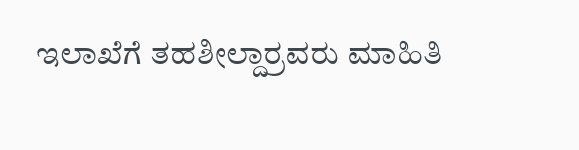ಇಲಾಖೆಗೆ ತಹಶೀಲ್ದಾರ್ರವರು ಮಾಹಿತಿ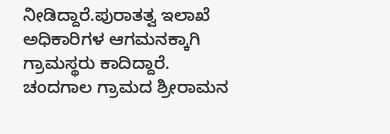ನೀಡಿದ್ದಾರೆ.ಪುರಾತತ್ವ ಇಲಾಖೆ ಅಧಿಕಾರಿಗಳ ಆಗಮನಕ್ಕಾಗಿ ಗ್ರಾಮಸ್ಥರು ಕಾದಿದ್ದಾರೆ. ಚಂದಗಾಲ ಗ್ರಾಮದ ಶ್ರೀರಾಮನ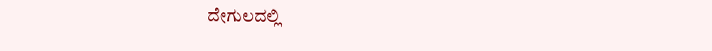ದೇಗುಲದಲ್ಲಿ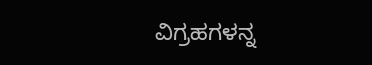ವಿಗ್ರಹಗಳನ್ನ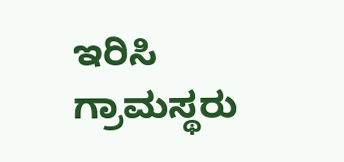ಇರಿಸಿ ಗ್ರಾಮಸ್ಥರು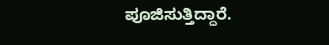ಪೂಜಿಸುತ್ತಿದ್ದಾರೆ.